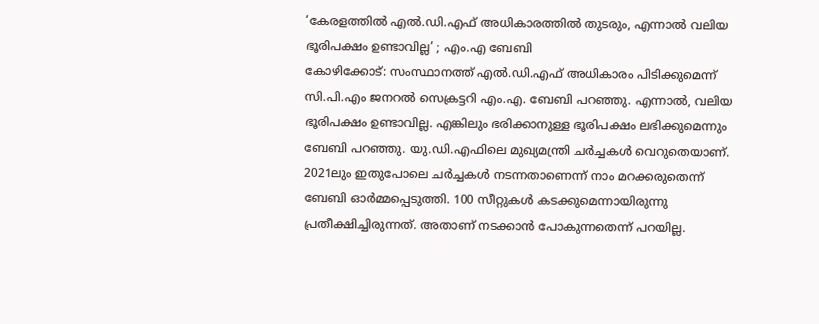‘കേരളത്തിൽ എൽ.ഡി.എഫ് അധികാരത്തിൽ തുടരും, എന്നാൽ വലിയ ഭൂരിപക്ഷം ഉണ്ടാവില്ല’ ; എം.എ ബേബി
കോഴിക്കോട്: സംസ്ഥാനത്ത് എൽ.ഡി.എഫ് അധികാരം പിടിക്കുമെന്ന് സി.പി.എം ജനറൽ സെക്രട്ടറി എം.എ. ബേബി പറഞ്ഞു. എന്നാൽ, വലിയ ഭൂരിപക്ഷം ഉണ്ടാവില്ല. എങ്കിലും ഭരിക്കാനുള്ള ഭൂരിപക്ഷം ലഭിക്കുമെന്നും ബേബി പറഞ്ഞു. യു.ഡി.എഫിലെ മുഖ്യമന്ത്രി ചർച്ചകൾ വെറുതെയാണ്.
2021ലും ഇതുപോലെ ചർച്ചകൾ നടന്നതാണെന്ന് നാം മറക്കരുതെന്ന് ബേബി ഓർമ്മപ്പെടുത്തി. 100 സീറ്റുകൾ കടക്കുമെന്നായിരുന്നു പ്രതീക്ഷിച്ചിരുന്നത്. അതാണ് നടക്കാൻ പോകുന്നതെന്ന് പറയില്ല.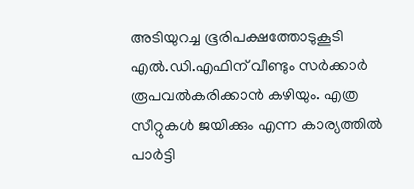അടിയുറച്ച ഭൂരിപക്ഷത്തോടുകൂടി എൽ.ഡി.എഫിന് വീണ്ടും സർക്കാർ രൂപവൽകരിക്കാൻ കഴിയും. എത്ര സീറ്റുകൾ ജയിക്കും എന്ന കാര്യത്തിൽ പാർട്ടി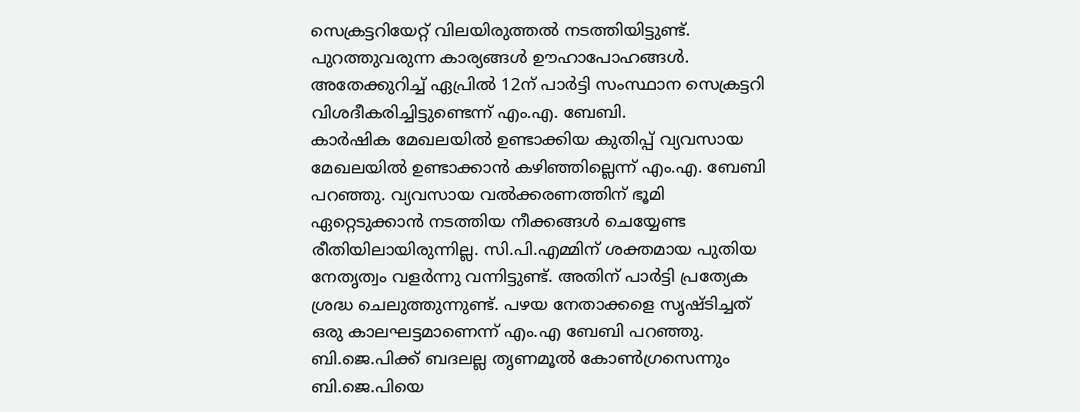സെക്രട്ടറിയേറ്റ് വിലയിരുത്തൽ നടത്തിയിട്ടുണ്ട്. പുറത്തുവരുന്ന കാര്യങ്ങൾ ഊഹാപോഹങ്ങൾ. അതേക്കുറിച്ച് ഏപ്രിൽ 12ന് പാർട്ടി സംസ്ഥാന സെക്രട്ടറി വിശദീകരിച്ചിട്ടുണ്ടെന്ന് എം.എ. ബേബി.
കാർഷിക മേഖലയിൽ ഉണ്ടാക്കിയ കുതിപ്പ് വ്യവസായ മേഖലയിൽ ഉണ്ടാക്കാൻ കഴിഞ്ഞില്ലെന്ന് എം.എ. ബേബി പറഞ്ഞു. വ്യവസായ വൽക്കരണത്തിന് ഭൂമി ഏറ്റെടുക്കാൻ നടത്തിയ നീക്കങ്ങൾ ചെയ്യേണ്ട രീതിയിലായിരുന്നില്ല. സി.പി.എമ്മിന് ശക്തമായ പുതിയ നേതൃത്വം വളർന്നു വന്നിട്ടുണ്ട്. അതിന് പാർട്ടി പ്രത്യേക ശ്രദ്ധ ചെലുത്തുന്നുണ്ട്. പഴയ നേതാക്കളെ സൃഷ്ടിച്ചത് ഒരു കാലഘട്ടമാണെന്ന് എം.എ ബേബി പറഞ്ഞു. ബി.ജെ.പിക്ക് ബദലല്ല തൃണമൂൽ കോൺഗ്രസെന്നും ബി.ജെ.പിയെ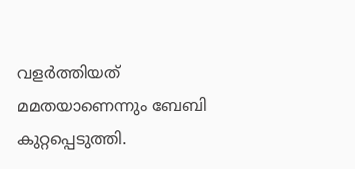വളർത്തിയത് മമതയാണെന്നും ബേബി കുറ്റപ്പെടുത്തി.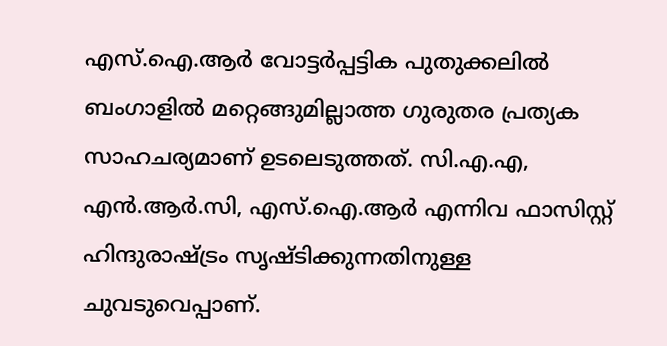എസ്.ഐ.ആർ വോട്ടർപ്പട്ടിക പുതുക്കലിൽ ബംഗാളിൽ മറ്റെങ്ങുമില്ലാത്ത ഗുരുതര പ്രത്യക സാഹചര്യമാണ് ഉടലെടുത്തത്. സി.എ.എ, എൻ.ആർ.സി, എസ്.ഐ.ആർ എന്നിവ ഫാസിസ്റ്റ് ഹിന്ദുരാഷ്ട്രം സൃഷ്ടിക്കുന്നതിനുള്ള ചുവടുവെപ്പാണ്.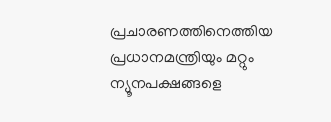പ്രചാരണത്തിനെത്തിയ പ്രധാനമന്ത്രിയും മറ്റും ന്യൂനപക്ഷങ്ങളെ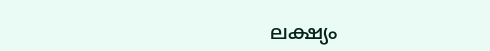ലക്ഷ്യം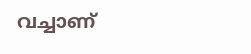വച്ചാണ്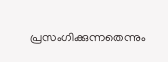പ്രസംഗിക്കുന്നതെന്നും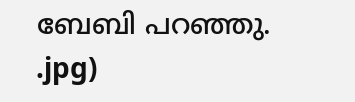ബേബി പറഞ്ഞു.
.jpg)